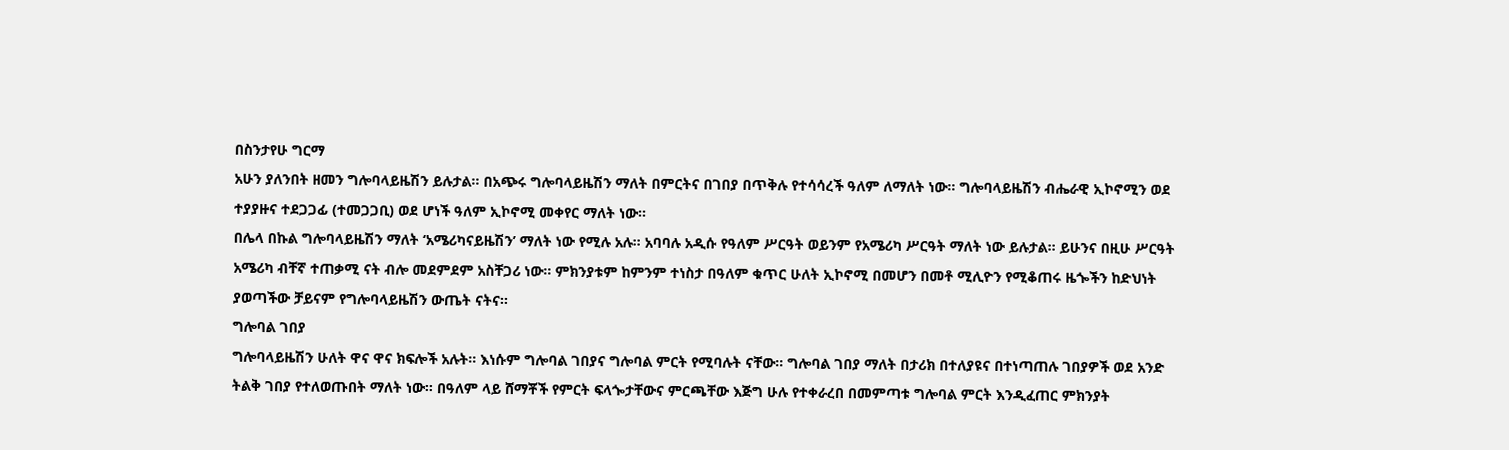በስንታየሁ ግርማ
አሁን ያለንበት ዘመን ግሎባላይዜሽን ይሉታል፡፡ በአጭሩ ግሎባላይዜሽን ማለት በምርትና በገበያ በጥቅሉ የተሳሳረች ዓለም ለማለት ነው፡፡ ግሎባላይዜሽን ብሔራዊ ኢኮኖሚን ወደ ተያያዙና ተደጋጋፊ (ተመጋጋቢ) ወደ ሆነች ዓለም ኢኮኖሚ መቀየር ማለት ነው፡፡
በሌላ በኩል ግሎባላይዜሽን ማለት ‘አሜሪካናይዜሽን’ ማለት ነው የሚሉ አሉ፡፡ አባባሉ አዲሱ የዓለም ሥርዓት ወይንም የአሜሪካ ሥርዓት ማለት ነው ይሉታል፡፡ ይሁንና በዚሁ ሥርዓት አሜሪካ ብቸኛ ተጠቃሚ ናት ብሎ መደምደም አስቸጋሪ ነው፡፡ ምክንያቱም ከምንም ተነስታ በዓለም ቁጥር ሁለት ኢኮኖሚ በመሆን በመቶ ሚሊዮን የሚቆጠሩ ዜጐችን ከድህነት ያወጣችው ቻይናም የግሎባላይዜሽን ውጤት ናትና፡፡
ግሎባል ገበያ
ግሎባላይዜሽን ሁለት ዋና ዋና ክፍሎች አሉት፡፡ እነሱም ግሎባል ገበያና ግሎባል ምርት የሚባሉት ናቸው፡፡ ግሎባል ገበያ ማለት በታሪክ በተለያዩና በተነጣጠሉ ገበያዎች ወደ አንድ ትልቅ ገበያ የተለወጡበት ማለት ነው፡፡ በዓለም ላይ ሸማቾች የምርት ፍላጐታቸውና ምርጫቸው እጅግ ሁሉ የተቀራረበ በመምጣቱ ግሎባል ምርት እንዲፈጠር ምክንያት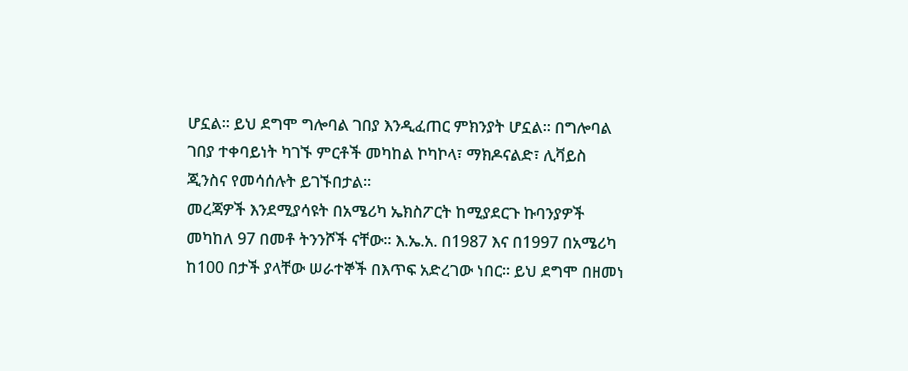ሆኗል፡፡ ይህ ደግሞ ግሎባል ገበያ እንዲፈጠር ምክንያት ሆኗል፡፡ በግሎባል ገበያ ተቀባይነት ካገኙ ምርቶች መካከል ኮካኮላ፣ ማክዶናልድ፣ ሊቫይስ ጂንስና የመሳሰሉት ይገኙበታል፡፡
መረጃዎች እንደሚያሳዩት በአሜሪካ ኤክስፖርት ከሚያደርጉ ኩባንያዎች መካከለ 97 በመቶ ትንንሾች ናቸው፡፡ እ.ኤ.አ. በ1987 እና በ1997 በአሜሪካ ከ100 በታች ያላቸው ሠራተኞች በእጥፍ አድረገው ነበር፡፡ ይህ ደግሞ በዘመነ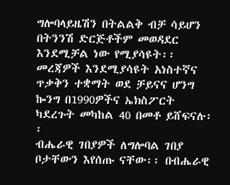ግሎባላይዜሽን በትልልቅ ብቻ ሳይሆን በትንንሽ ድርጅቶችም መወዳደር እንደሚቻል ነው የሚያሳዩት፡፡ መረጃዎች እንደሚያሳዩት አነስተኛና ጥቃቅን ተቋማት ወደ ቻይናና ሆንግ ኰንግ በ1990ዎችና ኤክስፖርት ካደረጉት መካከል 40 በመቶ ይሸፍናሉ፡፡
ብሔራዊ ገበያዎች ለግሎባል ገበያ ቦታቸውን እየሰጡ ናቸው፡፡ በብሔራዊ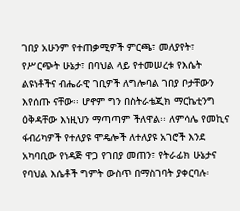ገበያ አሁንም የተጠቃሚዎች ምርጫ፣ መለያየት፣ የሥርጭት ሁኔታ፣ በባህል ላይ የተመሠረቱ የእሴት ልዩነቶችና ብሔራዊ ገቢዎች ለግሎባል ገበያ ቦታቸውን እየሰጡ ናቸው፡፡ ሆኖም ግን በስትራቴጂክ ማርኬቲንግ ዕቅዳቸው እነዚህን ማጣጣም ችለዋል፡፡ ለምሳሌ የመኪና ፋብሪካዎች የተለያዩ ሞዴሎች ለተለያዩ አገሮች እንደ አካባቢው የነዳጅ ዋጋ የገበያ መጠን፣ የትራፊክ ሁኔታና የባህል እሴቶች ግምት ውስጥ በማስገባት ያቀርባሉ፡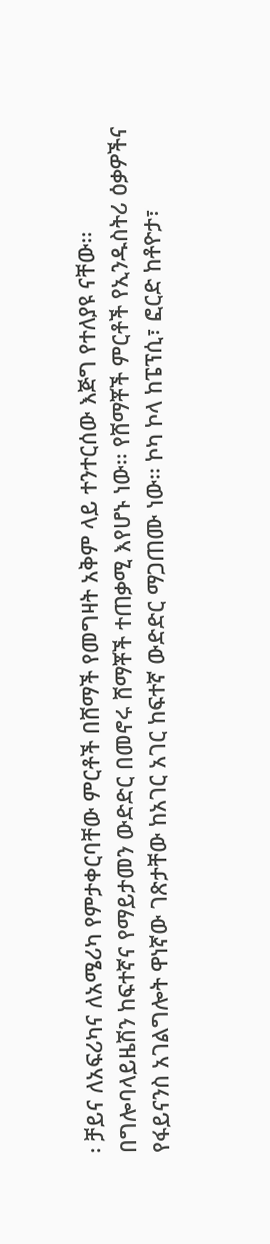፡ ቻይና ለአፍሪካና ለአሜሪካ የምታቀርባቸው ምርቶች በሸማች የመግዛት አቅም ላይ ተንተርሰው እጅግ የተለያዩ ናቸው፡፡
በግሎባላይዜሽን ከፍተኛና የማይታመን ውድድር በመኖሩ ሸማቾች ተጠቃሚ እየሆኑ ነው፡፡ የሸማቾች ምርቶች የኢንዱስትሪ ዕቃዎችና የፋይናንስ አገልግሎት ዋነኛው ገጽታቸው ከአገር አገር ከፍተኛ ውድድር ማጋጠሙ ነው፡፡ ኮካ ኮላ ከፔፕሲ፣ ፎርድ ከቶዮታ፣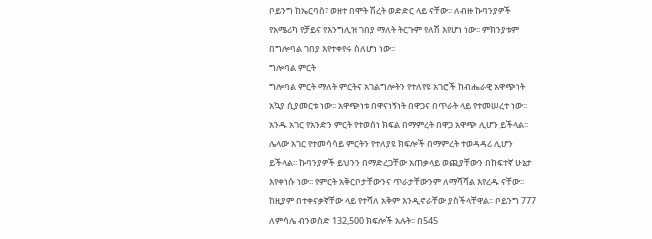ቦይንግ ከኤርባስ፣ ወዘተ በሞት ሽረት ወድድር ላይ ናቸው፡፡ ለብዙ ኩባንያዎች የአሜሪካ የቻይና የእንግሊዝ ገበያ ማለት ትርጉም የለሽ እየሆነ ነው፡፡ ምክንያቱም በግሎባል ገበያ እየተቀየሩ ስለሆነ ነው፡፡
ግሎባል ምርት
ግሎባል ምርት ማለት ምርትና አገልግሎትን የተለየዩ አገሮች ከብሔራዊ አዋጭነት አኳያ ሲያመርቱ ነው፡፡ አዋጭነቱ በዋናነኝነት በዋጋና በጥራት ላይ የተመሠረተ ነው፡፡ አንዱ አገር የአንድን ምርት የተወሰነ ክፍል በማምረት በዋጋ አዋጭ ሊሆን ይችላል፡፡ ሌላው አገር የተመሳሳይ ምርትን የተለያዩ ክፍሎች በማምረት ተወዳዳሪ ሊሆን ይችላል፡፡ ኩባንያዎች ይህንን በማድረጋቸው አጠቃላይ ወጪያቸውን በከፍተኛ ሁኔታ እየቀነሱ ነው፡፡ የምርት አቅርቦታቸውንና ጥራታቸውንም ለማሻሻል እየረዱ ናቸው፡፡ ከዚያም በተቀናቃኛቸው ላይ የተሻለ አቅም እንዲኖራቸው ያስችላቸዋል፡፡ ቦይንግ 777 ለምሳሌ ብንወስድ 132,500 ክፍሎች አሉት፡፡ በ545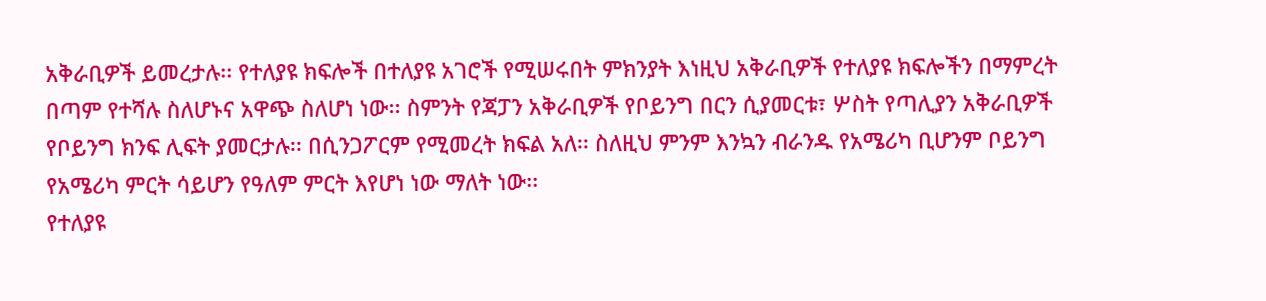አቅራቢዎች ይመረታሉ፡፡ የተለያዩ ክፍሎች በተለያዩ አገሮች የሚሠሩበት ምክንያት እነዚህ አቅራቢዎች የተለያዩ ክፍሎችን በማምረት በጣም የተሻሉ ስለሆኑና አዋጭ ስለሆነ ነው፡፡ ስምንት የጃፓን አቅራቢዎች የቦይንግ በርን ሲያመርቱ፣ ሦስት የጣሊያን አቅራቢዎች የቦይንግ ክንፍ ሊፍት ያመርታሉ፡፡ በሲንጋፖርም የሚመረት ክፍል አለ፡፡ ስለዚህ ምንም እንኳን ብራንዱ የአሜሪካ ቢሆንም ቦይንግ የአሜሪካ ምርት ሳይሆን የዓለም ምርት እየሆነ ነው ማለት ነው፡፡
የተለያዩ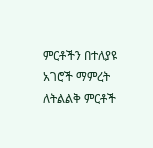ምርቶችን በተለያዩ አገሮች ማምረት ለትልልቅ ምርቶች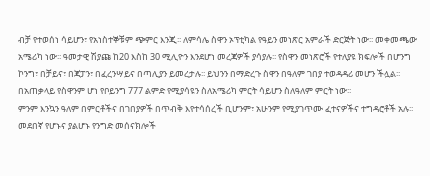ብቻ የተወሰነ ሳይሆን፣ የአነስተኞቹም ጭምር እንጂ፡፡ ለምሳሌ ስዋን ኦፕቲካል የዓይን መነጽር አምራች ድርጅት ነው፡፡ መቀመጫው አሜሪካ ነው፡፡ ዓመታዊ ሽያጩ ከ20 እስከ 30 ሚሊዮን እንደሆነ መረጃዎች ያሳያሉ፡፡ የስዋን መነጽሮች የተለያዩ ክፍሎች በሆንግ ኮንግ፣ በቻይና፣ በጃፓን፣ በፈረንሣይና በጣሊያን ይመረታሉ፡፡ ይህንን በማድረጉ ስዋን በዓለም ገበያ ተወዳዳሪ መሆን ችሏል፡፡ በአጠቃላይ የስዋንም ሆነ የቦይንግ 777 ልምድ የሚያሳዩን ስለአሜሪካ ምርት ሳይሆን ስለዓለም ምርት ነው፡፡
ምንም እንኳን ዓለም በምርቶችና በገበያዎች በጥብቅ እየተሳሰረች ቢሆንም፣ አሁንም የሚያገጥሙ ፈተናዎችና ተግዳሮቶች አሉ፡፡ መደበኛ የሆኑና ያልሆኑ የንግድ መሰናክሎች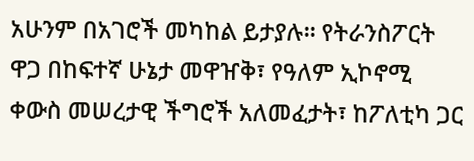አሁንም በአገሮች መካከል ይታያሉ፡፡ የትራንስፖርት ዋጋ በከፍተኛ ሁኔታ መዋዠቅ፣ የዓለም ኢኮኖሚ ቀውስ መሠረታዊ ችግሮች አለመፈታት፣ ከፖለቲካ ጋር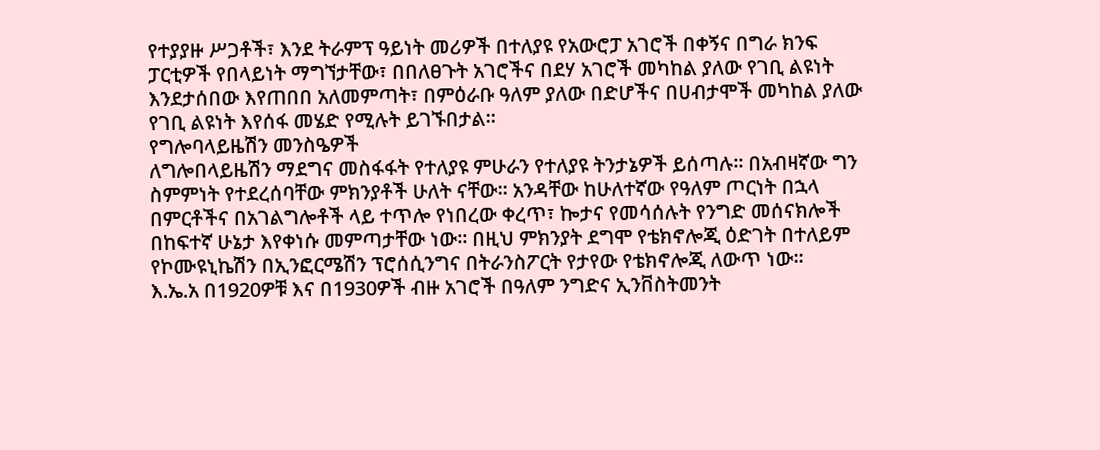የተያያዙ ሥጋቶች፣ እንደ ትራምፕ ዓይነት መሪዎች በተለያዩ የአውሮፓ አገሮች በቀኝና በግራ ክንፍ ፓርቲዎች የበላይነት ማግኘታቸው፣ በበለፀጉት አገሮችና በደሃ አገሮች መካከል ያለው የገቢ ልዩነት እንደታሰበው እየጠበበ አለመምጣት፣ በምዕራቡ ዓለም ያለው በድሆችና በሀብታሞች መካከል ያለው የገቢ ልዩነት እየሰፋ መሄድ የሚሉት ይገኙበታል፡፡
የግሎባላይዜሽን መንስዔዎች
ለግሎበላይዜሽን ማደግና መስፋፋት የተለያዩ ምሁራን የተለያዩ ትንታኔዎች ይሰጣሉ፡፡ በአብዛኛው ግን ስምምነት የተደረሰባቸው ምክንያቶች ሁለት ናቸው፡፡ አንዳቸው ከሁለተኛው የዓለም ጦርነት በኋላ በምርቶችና በአገልግሎቶች ላይ ተጥሎ የነበረው ቀረጥ፣ ኰታና የመሳሰሉት የንግድ መሰናክሎች በከፍተኛ ሁኔታ እየቀነሱ መምጣታቸው ነው፡፡ በዚህ ምክንያት ደግሞ የቴክኖሎጂ ዕድገት በተለይም የኮሙዩኒኬሽን በኢንፎርሜሽን ፕሮሰሲንግና በትራንስፖርት የታየው የቴክኖሎጂ ለውጥ ነው፡፡
እ.ኤ.አ በ1920ዎቹ እና በ1930ዎች ብዙ አገሮች በዓለም ንግድና ኢንቨስትመንት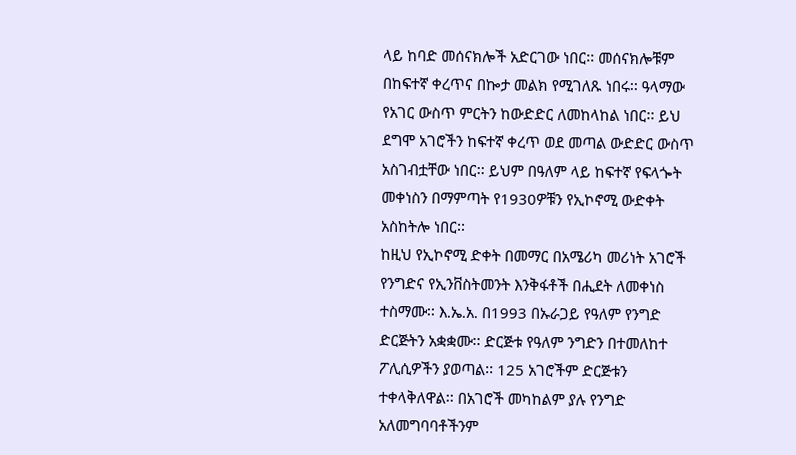ላይ ከባድ መሰናክሎች አድርገው ነበር፡፡ መሰናክሎቹም በከፍተኛ ቀረጥና በኰታ መልክ የሚገለጹ ነበሩ፡፡ ዓላማው የአገር ውስጥ ምርትን ከውድድር ለመከላከል ነበር፡፡ ይህ ደግሞ አገሮችን ከፍተኛ ቀረጥ ወደ መጣል ውድድር ውስጥ አስገብቷቸው ነበር፡፡ ይህም በዓለም ላይ ከፍተኛ የፍላጐት መቀነስን በማምጣት የ1930ዎቹን የኢኮኖሚ ውድቀት አስከትሎ ነበር፡፡
ከዚህ የኢኮኖሚ ድቀት በመማር በአሜሪካ መሪነት አገሮች የንግድና የኢንቨስትመንት እንቅፋቶች በሒደት ለመቀነስ ተስማሙ፡፡ እ.ኤ.አ. በ1993 በኡራጋይ የዓለም የንግድ ድርጅትን አቋቋሙ፡፡ ድርጅቱ የዓለም ንግድን በተመለከተ ፖሊሲዎችን ያወጣል፡፡ 125 አገሮችም ድርጅቱን ተቀላቅለዋል፡፡ በአገሮች መካከልም ያሉ የንግድ አለመግባባቶችንም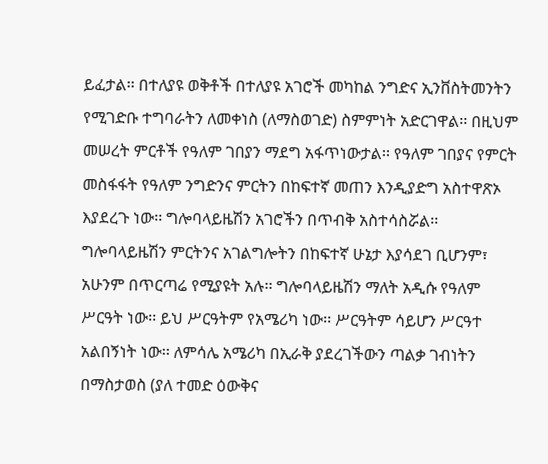ይፈታል፡፡ በተለያዩ ወቅቶች በተለያዩ አገሮች መካከል ንግድና ኢንቨስትመንትን የሚገድቡ ተግባራትን ለመቀነስ (ለማስወገድ) ስምምነት አድርገዋል፡፡ በዚህም መሠረት ምርቶች የዓለም ገበያን ማደግ አፋጥነውታል፡፡ የዓለም ገበያና የምርት መስፋፋት የዓለም ንግድንና ምርትን በከፍተኛ መጠን እንዲያድግ አስተዋጽኦ እያደረጉ ነው፡፡ ግሎባላይዜሽን አገሮችን በጥብቅ አስተሳስሯል፡፡
ግሎባላይዜሽን ምርትንና አገልግሎትን በከፍተኛ ሁኔታ እያሳደገ ቢሆንም፣ አሁንም በጥርጣሬ የሚያዩት አሉ፡፡ ግሎባላይዜሽን ማለት አዲሱ የዓለም ሥርዓት ነው፡፡ ይህ ሥርዓትም የአሜሪካ ነው፡፡ ሥርዓትም ሳይሆን ሥርዓተ አልበኝነት ነው፡፡ ለምሳሌ አሜሪካ በኢራቅ ያደረገችውን ጣልቃ ገብነትን በማስታወስ (ያለ ተመድ ዕውቅና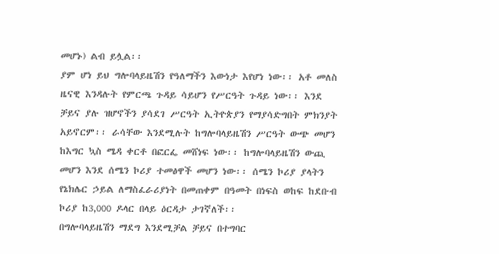መሆኑ) ልብ ይሏል፡፡
ያም ሆነ ይህ ግሎባላይዜሽን የዓለማችን እውነታ እየሆነ ነው፡፡ አቶ መለስ ዜናዊ እንዳሉት የምርጫ ጉዳይ ሳይሆን የሥርዓት ጉዳይ ነው፡፡ እንደ ቻይና ያሉ ዝሆኖችን ያሳደገ ሥርዓት ኢትዮጵያን የማያሳድግበት ምክንያት አይኖርም፡፡ ራሳቸው እንደሚሉት ከግሎባላይዜሽን ሥርዓት ውጭ መሆን ከእግር ኳስ ሜዳ ቀርቶ በፎርፌ መሸነፍ ነው፡፡ ከግሎባላይዜሽን ውጪ መሆን እንደ ሰሜን ኮሪያ ተመፅዋች መሆን ነው፡፡ ሰሜን ኮሪያ ያላትን የኔክሌር ኃይል ለማስፈራሪያነት በመጠቀም በዓመት በነፍስ ወከፍ ከደቡብ ኮሪያ ከ3,000 ዶላር በላይ ዕርዳታ ታገኛለች፡፡
በግሎባላይዜሽን ማደግ እንደሚቻል ቻይና በተግባር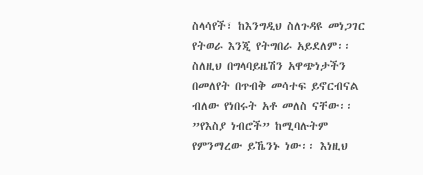ስላሳየች፣ ከእንግዲህ ስለጉዳዩ መነጋገር የትወራ እንጂ የትግበራ አይደለም፡፡ ስለዚህ በግላባይዜሽን አዋጭነታችን በመለየት በጥብቅ መሳተፍ ይኖርብናል ብለው የነበሩት አቶ መለስ ናቸው፡፡ ”የእስያ ነብሮች” ከሚባሉትም የምንማረው ይኼንኑ ነው፡፡ እነዚህ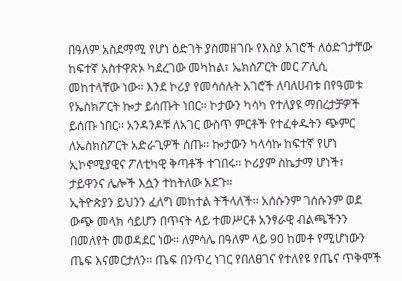በዓለም አስደማሚ የሆነ ዕድገት ያስመዘገቡ የእስያ አገሮች ለዕድገታቸው ከፍተኛ አስተዋጽኦ ካደረገው መካከል፣ ኤክስፖርት መር ፖሊሲ መከተላቸው ነው፡፡ እንደ ኮሪያ የመሳሰሉት አገሮች ለባለሀብቱ በየዓመቱ የኤስክፖርት ኰታ ይሰጡት ነበር፡፡ ኮታውን ካሳካ የተለያዩ ማበረታቻዎች ይሰጡ ነበር፡፡ አንዳንዶቹ ለአገር ውስጥ ምርቶች የተፈቀዱትን ጭምር ለኤስክስፖርት አድራጊዎች ሰጡ፡፡ ኰታውን ካላሳኩ ከፍተኛ የሆነ ኢኮኖሚያዊና ፖለቲካዊ ቅጣቶች ተገበሩ፡፡ ኮሪያም ስኬታማ ሆነች፣ ታይዋንና ሌሎች እሷን ተከትለው አደጉ፡፡
ኢትዮጵያን ይህንን ፈለግ መከተል ትችላለች፡፡ አሰሱንም ገሰሱንም ወደ ውጭ መላክ ሳይሆን በጥናት ላይ ተመሥርቶ አንፃራዊ ብልጫችንን በመለየት መወዳደር ነው፡፡ ለምሳሌ በዓለም ላይ 90 ከመቶ የሚሆነውን ጤፍ እናመርታለን፡፡ ጤፍ በንጥረ ነገር የበለፀገና የተለየዩ የጤና ጥቅሞች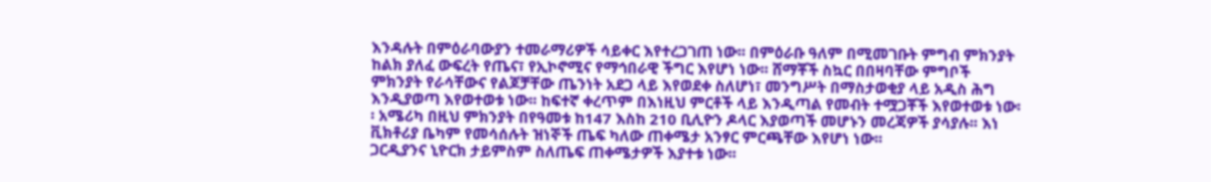እንዳሉት በምዕራባውያን ተመራማሪዎች ሳይቀር እየተረጋገጠ ነው፡፡ በምዕራቡ ዓለም በሚመገቡት ምግብ ምክንያት ከልክ ያለፈ ውፍረት የጤና፣ የኢኮኖሚና የማኅበራዊ ችግር እየሆነ ነው፡፡ ሸማቾች ስኳር በበዛባቸው ምግቦች ምክንያት የራሳቸውና የልጆቻቸው ጤንነት አደጋ ላይ እየወደቀ ስለሆነ፣ መንግሥት በማስታወቂያ ላይ አዲስ ሕግ እንዲያወጣ እየወተወቱ ነው፡፡ ከፍተኛ ቀረጥም በእነዚህ ምርቶች ላይ እንዲጣል የመብት ተሟጋቾች እየወተወቱ ነው፡፡ አሜሪካ በዚህ ምክንያት በየዓመቱ ከ147 እስከ 210 ቢሊዮን ዶላር እያወጣች መሆኑን መረጃዎች ያሳያሉ፡፡ እነ ቪክቶሪያ ቤካም የመሳሰሉት ዝነኞች ጤፍ ካለው ጠቀሜታ አንፃር ምርጫቸው እየሆነ ነው፡፡
ጋርዲያንና ኒዮርክ ታይምስም ስለጤፍ ጠቀሜታዎች እያተቱ ነው፡፡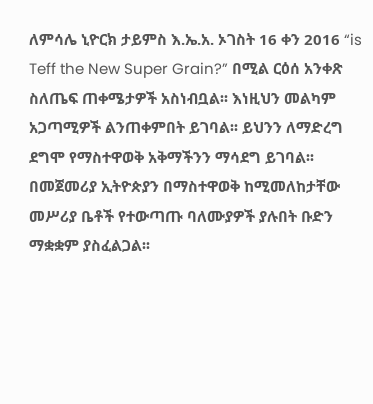ለምሳሌ ኒዮርክ ታይምስ እ.ኤ.አ. ኦገስት 16 ቀን 2016 “is Teff the New Super Grain?” በሚል ርዕሰ አንቀጽ ስለጤፍ ጠቀሜታዎች አስነብቧል፡፡ እነዚህን መልካም አጋጣሚዎች ልንጠቀምበት ይገባል፡፡ ይህንን ለማድረግ ደግሞ የማስተዋወቅ አቅማችንን ማሳደግ ይገባል፡፡ በመጀመሪያ ኢትዮጵያን በማስተዋወቅ ከሚመለከታቸው መሥሪያ ቤቶች የተውጣጡ ባለሙያዎች ያሉበት ቡድን ማቋቋም ያስፈልጋል፡፡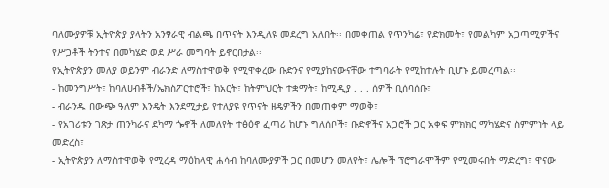ባለሙያዎቹ ኢትዮጵያ ያላትን አንፃራዊ ብልጫ በጥናት እንዲለዩ መደረግ አለበት፡፡ በመቀጠል የጥንካሬ፣ የድክመት፣ የመልካም አጋጣሚዎችና የሥጋቶች ትንተና በመካሄድ ወደ ሥራ መግባት ይኖርበታል፡፡
የኢትዮጵያን መለያ ወይንም ብራንድ ለማስተዋወቅ የሚዋቀረው ቡድንና የሚያከናውናቸው ተግባራት የሚከተሉት ቢሆኑ ይመረጣል፡፡
- ከመንግሥት፣ ከባለሀብቶች/ኤክስፖርተሮች፣ ከአርት፣ ከትምህርት ተቋማት፣ ከሚዲያ . . . ሰዎች ቢሰባሰቡ፣
- ብራንዱ በውጭ ዓለም እንዴት እንደሚታይ የተለያዩ የጥናት ዘዴዎችን በመጠቀም ማወቅ፣
- የአገሪቱን ገጽታ ጠንካራና ደካማ ጐኖች ለመለየት ተፅዕኖ ፈጣሪ ከሆኑ ግለሰቦች፣ ቡድኖችና አጋሮች ጋር አቀፍ ምክክር ማካሄድና ስምምነት ላይ መድረስ፣
- ኢትዮጵያን ለማስተዋወቅ የሚረዳ ማዕከላዊ ሐሳብ ከባለሙያዎች ጋር በመሆን መለየት፣ ሌሎች ፕሮግራሞችም የሚመሩበት ማድረግ፣ ዋናው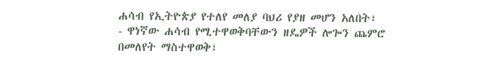ሐሳብ የኢትዮጵያ የተለየ መለያ ባህሪ የያዘ መሆን አለበት፣
- ዋነኛው ሐሳብ የሚተዋወቅባቸውን ዘዴዎች ሎጐን ጨምሮ በመለየት ማስተዋወቅ፣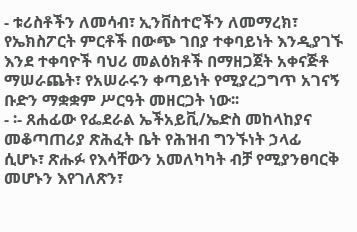- ቱሪስቶችን ለመሳብ፣ ኢንቨስተሮችን ለመማረክ፣ የኤክስፖርት ምርቶች በውጭ ገበያ ተቀባይነት እንዲያገኙ እንደ ተቀባዮች ባህሪ መልዕክቶች በማዘጋጀት አቀናጅቶ ማሠራጨት፣ የአሠራሩን ቀጣይነት የሚያረጋግጥ አገናኝ ቡድን ማቋቋም ሥርዓት መዘርጋት ነው፡፡
- ፡- ጸሐፊው የፌደራል ኤችአይቪ/ኤድስ መከላከያና መቆጣጠሪያ ጽሕፈት ቤት የሕዝብ ግንኙነት ኃላፊ ሲሆኑ፣ ጽሑፉ የእሳቸውን አመለካካት ብቻ የሚያንፀባርቅ መሆኑን እየገለጽን፣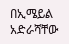በኢሜይል አድራሻቸው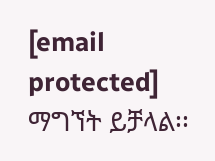[email protected] ማግኘት ይቻላል፡፡